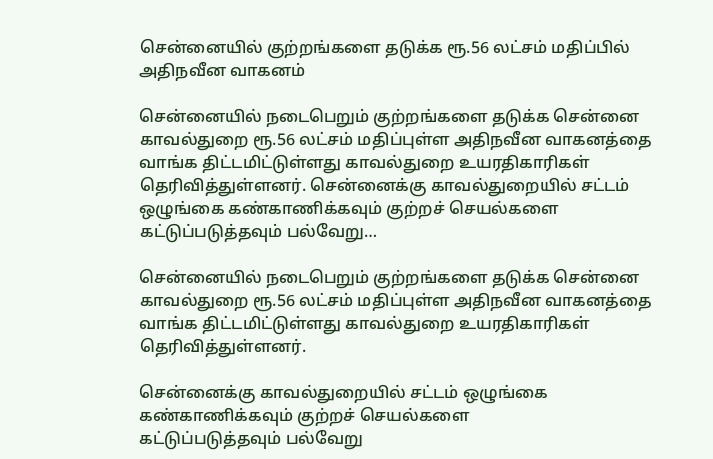சென்னையில் குற்றங்களை தடுக்க ரூ.56 லட்சம் மதிப்பில் அதிநவீன வாகனம்

சென்னையில் நடைபெறும் குற்றங்களை தடுக்க சென்னை காவல்துறை ரூ.56 லட்சம் மதிப்புள்ள அதிநவீன வாகனத்தை வாங்க திட்டமிட்டுள்ளது காவல்துறை உயரதிகாரிகள் தெரிவித்துள்ளனர். சென்னைக்கு காவல்துறையில் சட்டம் ஒழுங்கை கண்காணிக்கவும் குற்றச் செயல்களை கட்டுப்படுத்தவும் பல்வேறு…

சென்னையில் நடைபெறும் குற்றங்களை தடுக்க சென்னை காவல்துறை ரூ.56 லட்சம் மதிப்புள்ள அதிநவீன வாகனத்தை வாங்க திட்டமிட்டுள்ளது காவல்துறை உயரதிகாரிகள் தெரிவித்துள்ளனர்.

சென்னைக்கு காவல்துறையில் சட்டம் ஒழுங்கை கண்காணிக்கவும் குற்றச் செயல்களை
கட்டுப்படுத்தவும் பல்வேறு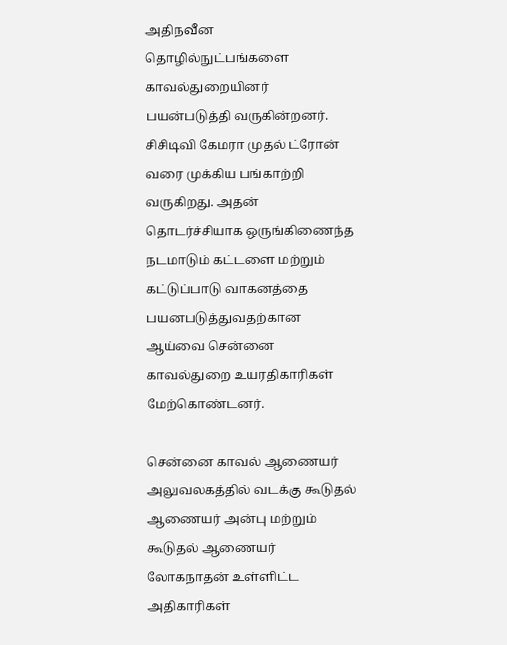அதிநவீன தொழில்நுட்பங்களை காவல்துறையினர்
பயன்படுத்தி வருகின்றனர். சிசிடிவி கேமரா முதல் ட்ரோன் வரை முக்கிய பங்காற்றி
வருகிறது. அதன் தொடர்ச்சியாக ஒருங்கிணைந்த நடமாடும் கட்டளை மற்றும்
கட்டுப்பாடு வாகனத்தை பயனபடுத்துவதற்கான ஆய்வை சென்னை காவல்துறை உயரதிகாரிகள் மேற்கொண்டனர்.

சென்னை காவல் ஆணையர் அலுவலகத்தில் வடக்கு கூடுதல் ஆணையர் அன்பு மற்றும்
கூடுதல் ஆணையர் லோகநாதன் உள்ளிட்ட அதிகாரிகள்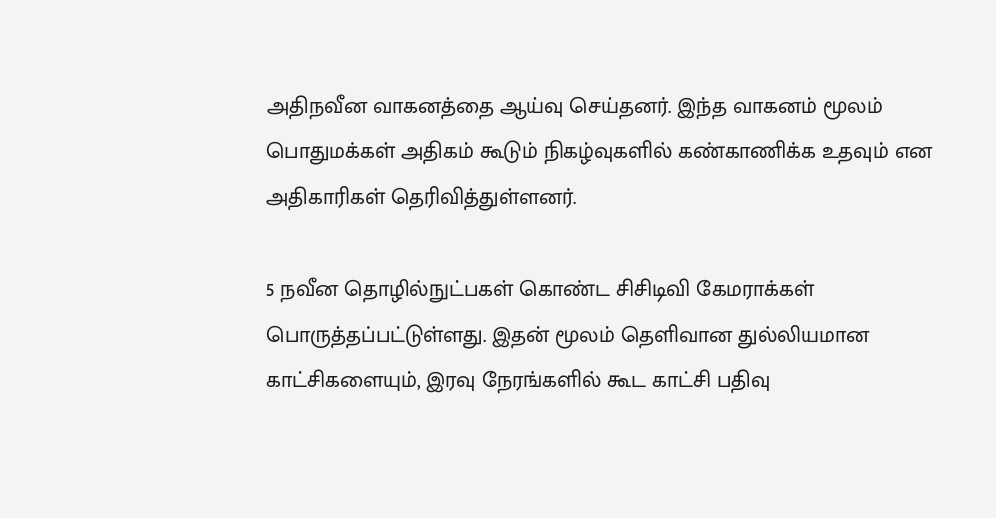அதிநவீன வாகனத்தை ஆய்வு செய்தனர். இந்த வாகனம் மூலம் பொதுமக்கள் அதிகம் கூடும் நிகழ்வுகளில் கண்காணிக்க உதவும் என அதிகாரிகள் தெரிவித்துள்ளனர்.

5 நவீன தொழில்நுட்பகள் கொண்ட சிசிடிவி கேமராக்கள் பொருத்தப்பட்டுள்ளது. இதன் மூலம் தெளிவான துல்லியமான காட்சிகளையும், இரவு நேரங்களில் கூட காட்சி பதிவு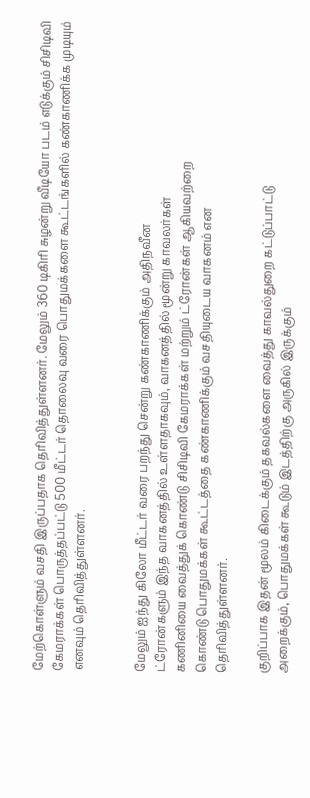மேற்கொள்ளும் வசதி இருப்பதாக தெரிவித்துள்ளனர். மேலும் 360 டிகிரி சுழன்று வீடியோ படம் எடுக்கும் சிசிடிவி கேமராக்கள் பொருத்தப்பட்டு 500 மீட்டர் தொலைவு வரை பொதுமக்களை கூட்டங்களில் கண்காணிக்க முடியும் எனவும் தெரிவித்துள்ளனர்.


மேலும் ஐந்து கிலோ மீட்டர் வரை பறந்து சென்று கண்காணிக்கும் அதிநவீன
ட்ரோன்களும் இந்த வாகனத்தில் உள்ளதாகவும், வாகனத்தில் மூன்று காவலர்கள்
கணினியை வைத்துக் கொண்டு சிசிடிவி கேமராக்கள் மற்றும் ட்ரோன்கள் ஆகியவற்றை
கொண்டு பொதுமக்கள் கூட்டத்தை கண்காணிக்கும் வசதியுடைய வாகனம் என
தெரிவித்துள்ளனர்.

குறிப்பாக இதன் மூலம் கிடைக்கும் தகவல்களை வைத்து காவல்துறை கட்டுப்பாட்டு
அறைக்கும், பொதுமக்கள் கூடும் இடத்திற்கு அருகில் இருக்கும்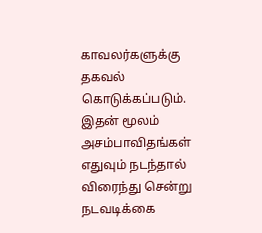காவலர்களுக்கு
தகவல் கொடுக்கப்படும். இதன் மூலம் அசம்பாவிதங்கள் எதுவும் நடந்தால் விரைந்து சென்று நடவடிக்கை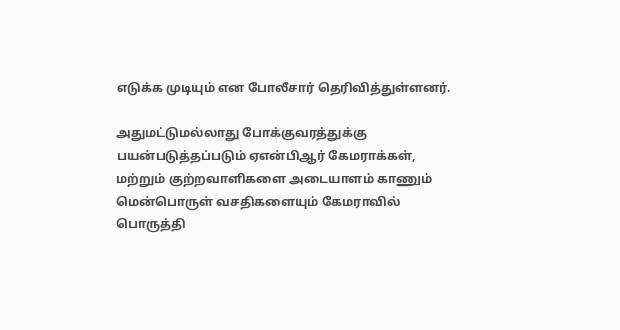எடுக்க முடியும் என போலீசார் தெரிவித்துள்ளனர்.

அதுமட்டுமல்லாது போக்குவரத்துக்கு பயன்படுத்தப்படும் ஏஎன்பிஆர் கேமராக்கள்,
மற்றும் குற்றவாளிகளை அடையாளம் காணும் மென்பொருள் வசதிகளையும் கேமராவில்
பொருத்தி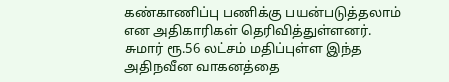கண்காணிப்பு பணிக்கு பயன்படுத்தலாம் என அதிகாரிகள் தெரிவித்துள்ளனர்.
சுமார் ரூ.56 லட்சம் மதிப்புள்ள இந்த அதிநவீன வாகனத்தை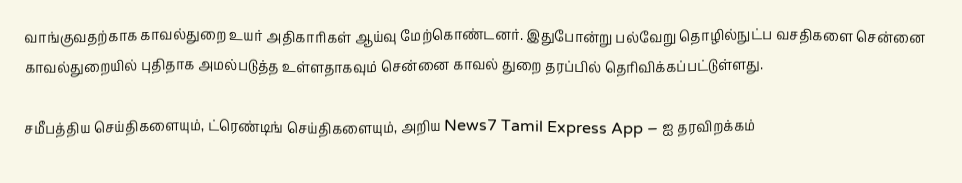வாங்குவதற்காக காவல்துறை உயர் அதிகாரிகள் ஆய்வு மேற்கொண்டனர். இதுபோன்று பல்வேறு தொழில்நுட்ப வசதிகளை சென்னை காவல்துறையில் புதிதாக அமல்படுத்த உள்ளதாகவும் சென்னை காவல் துறை தரப்பில் தெரிவிக்கப்பட்டுள்ளது.

சமீபத்திய செய்திகளையும், ட்ரெண்டிங் செய்திகளையும், அறிய News7 Tamil Express App – ஐ தரவிறக்கம்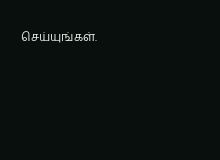செய்யுங்கள்.